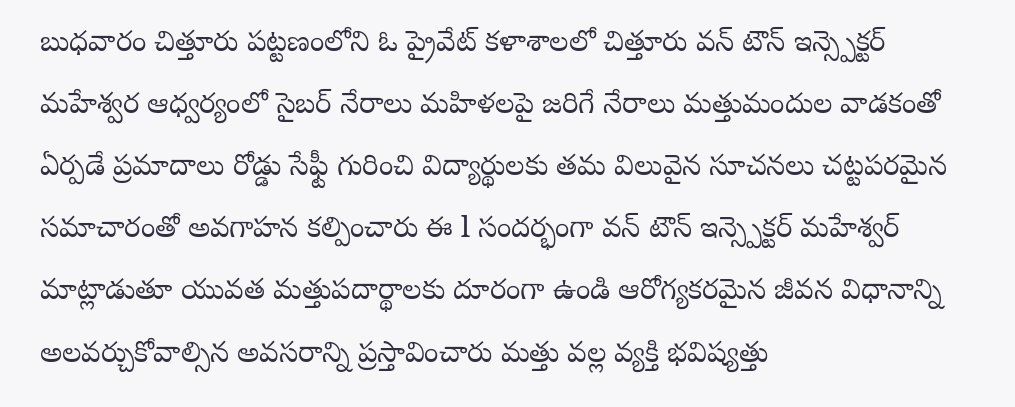బుధవారం చిత్తూరు పట్టణంలోని ఓ ప్రైవేట్ కళాశాలలో చిత్తూరు వన్ టౌన్ ఇన్స్పెక్టర్ మహేశ్వర ఆధ్వర్యంలో సైబర్ నేరాలు మహిళలపై జరిగే నేరాలు మత్తుమందుల వాడకంతో ఏర్పడే ప్రమాదాలు రోడ్డు సేఫ్టీ గురించి విద్యార్థులకు తమ విలువైన సూచనలు చట్టపరమైన సమాచారంతో అవగాహన కల్పించారు ఈ l సందర్భంగా వన్ టౌన్ ఇన్స్పెక్టర్ మహేశ్వర్ మాట్లాడుతూ యువత మత్తుపదార్థాలకు దూరంగా ఉండి ఆరోగ్యకరమైన జీవన విధానాన్ని అలవర్చుకోవాల్సిన అవసరాన్ని ప్రస్తావించారు మత్తు వల్ల వ్యక్తి భవిష్యత్తు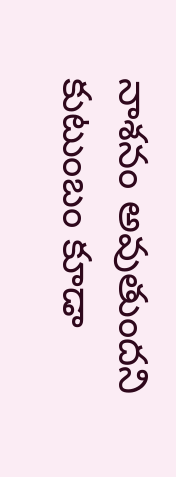నాశనం అవుతుందని కుటుంబం కూడా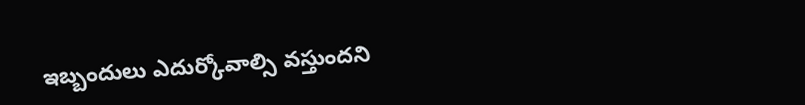ఇబ్బందులు ఎదుర్కోవాల్సి వస్తుందని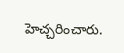హెచ్చరించారు.